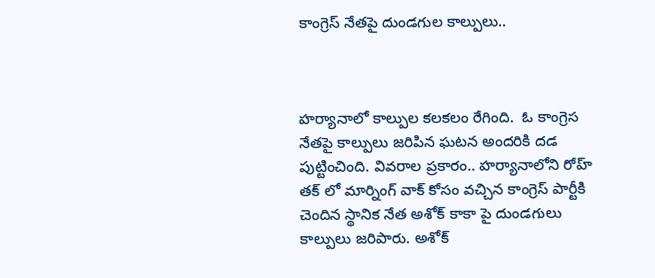కాంగ్రెస్ నేతపై దుండగుల కాల్పులు..



హర్యానాలో కాల్పుల కలకలం రేగింది.  ఓ కాంగ్రెస నేతపై కాల్పులు జరిపిన ఘటన అందరికి దడ పుట్టించింది. వివరాల ప్రకారం.. హర్యానాలోని రోహ్ తక్ లో మార్నింగ్ వాక్ కోసం వచ్చిన కాంగ్రెస్ పార్టీకి చెందిన స్థానిక నేత అశోక్ కాకా పై దుండగులు కాల్పులు జరిపారు. అశోక్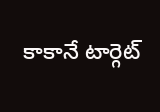కాకానే టార్గెట్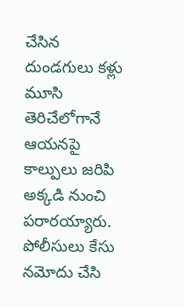చేసిన దుండగులు కళ్లు మూసి తెరిచేలోగానే ఆయనపై కాల్పులు జరిపి అక్కడి నుంచి పరారయ్యారు. పోలీసులు కేసు నమోదు చేసి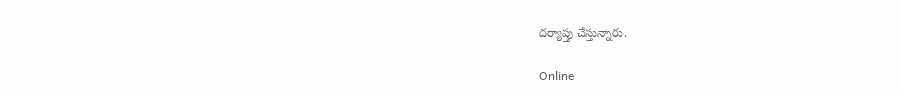దర్యాప్తు చేస్తున్నారు.

Online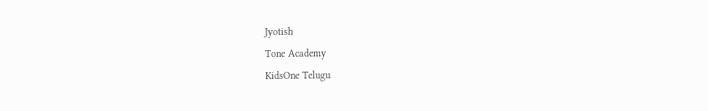Jyotish
Tone Academy
KidsOne Telugu